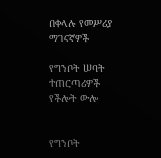በቀላሉ የመሥሪያ ማገናኛዎች

የግንቦት ሠባት ተጠርጣሪዎች የችሎት ውሎ


የግንቦት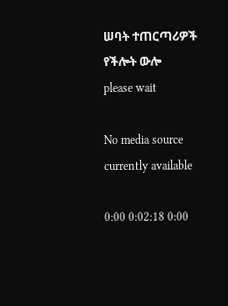ሠባት ተጠርጣሪዎች የችሎት ውሎ
please wait

No media source currently available

0:00 0:02:18 0:00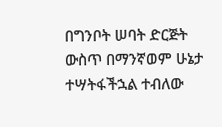በግንቦት ሠባት ድርጅት ውስጥ በማንኛወም ሁኔታ ተሣትፋችኋል ተብለው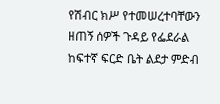የሽብር ክሥ የተመሠረተባቸውን ዘጠኝ ሰዎች ጉዳይ የፌደራል ከፍተኛ ፍርድ ቤት ልደታ ምድብ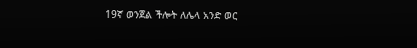19ኛ ወንጀል ችሎት ለሌላ አንድ ወር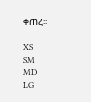ቀጠረ፡፡

XS
SM
MD
LG